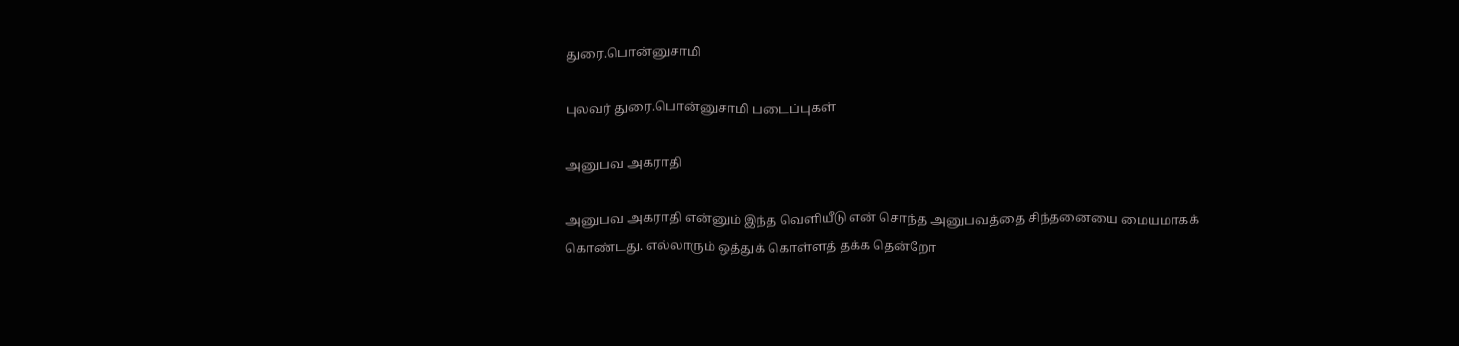துரை.பொன்னுசாமி

புலவர் துரை.பொன்னுசாமி படைப்புகள்

அனுபவ அகராதி

அனுபவ அகராதி என்னும் இந்த வெளியீடு என் சொந்த அனுபவத்தை சிந்தனையை மையமாகக் கொண்டது. எல்லாரும் ஒத்துக் கொள்ளத் தக்க தென்றோ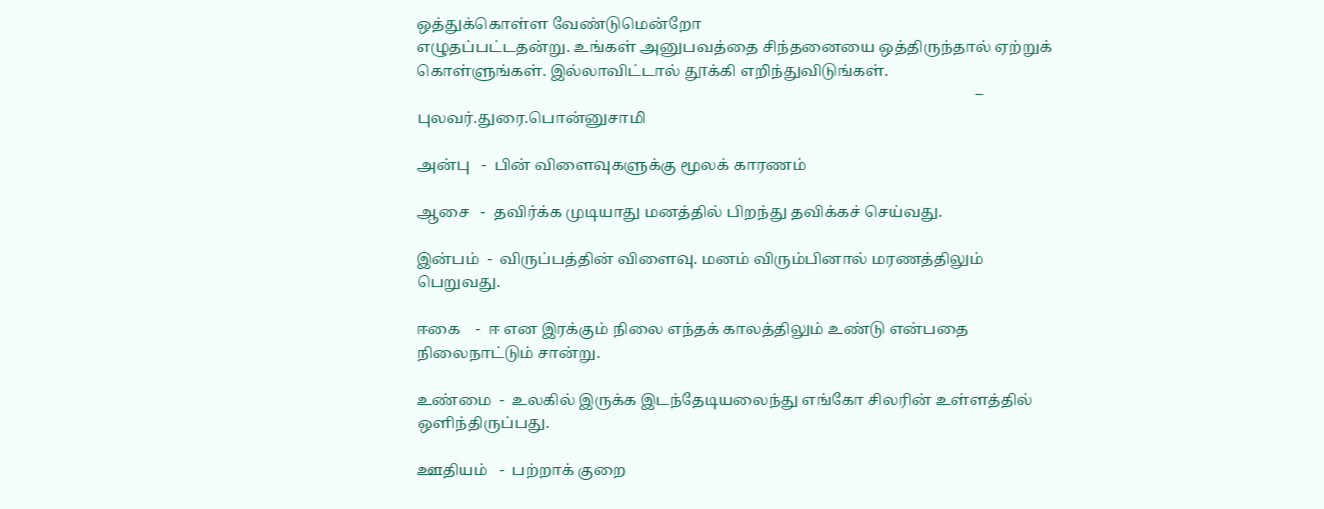ஒத்துக்கொள்ள வேண்டுமென்றோ
எழுதப்பட்டதன்று. உங்கள் அனுபவத்தை சிந்தனையை ஒத்திருந்தால் ஏற்றுக் கொள்ளுங்கள். இல்லாவிட்டால் தூக்கி எறிந்துவிடுங்கள்.
                                                                                                                                               –  புலவர்.துரை.பொன்னுசாமி

அன்பு   -  பின் விளைவுகளுக்கு மூலக் காரணம்

ஆசை   -  தவிர்க்க முடியாது மனத்தில் பிறந்து தவிக்கச் செய்வது.

இன்பம்  -  விருப்பத்தின் விளைவு. மனம் விரும்பினால் மரணத்திலும் பெறுவது.

ஈகை    -  ஈ என இரக்கும் நிலை எந்தக் காலத்திலும் உண்டு என்பதை   நிலைநாட்டும் சான்று.

உண்மை  -  உலகில் இருக்க இடந்தேடியலைந்து எங்கோ சிலரின் உள்ளத்தில் ஒளிந்திருப்பது.

ஊதியம்   -  பற்றாக் குறை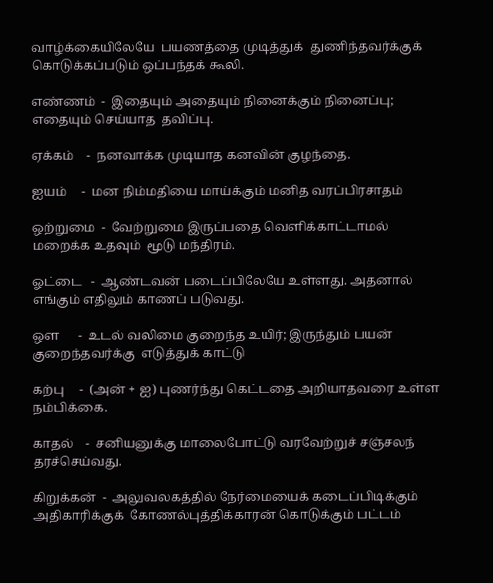வாழ்க்கையிலேயே  பயணத்தை முடித்துக்  துணிந்தவர்க்குக்              கொடுக்கப்படும் ஒப்பந்தக் கூலி.

எண்ணம்  -  இதையும் அதையும் நினைக்கும் நினைப்பு; எதையும் செய்யாத  தவிப்பு.

ஏக்கம்    -  நனவாக்க முடியாத கனவின் குழந்தை.

ஐயம்     -  மன நிம்மதியை மாய்க்கும் மனித வரப்பிரசாதம்

ஒற்றுமை  -  வேற்றுமை இருப்பதை வெளிக்காட்டாமல் மறைக்க உதவும்  மூடு மந்திரம்.

ஓட்டை   -  ஆண்டவன் படைப்பிலேயே உள்ளது. அதனால் எங்கும் எதிலும் காணப் படுவது.

ஒள      -  உடல் வலிமை குறைந்த உயிர்; இருந்தும் பயன் குறைந்தவர்க்கு  எடுத்துக் காட்டு

கற்பு     -  (அன் + ஐ) புணர்ந்து கெட்டதை அறியாதவரை உள்ள நம்பிக்கை.

காதல்    -  சனியனுக்கு மாலைபோட்டு வரவேற்றுச் சஞ்சலந் தரச்செய்வது.

கிறுக்கன்  -  அலுவலகத்தில் நேர்மையைக் கடைப்பிடிக்கும் அதிகாரிக்குக்  கோணல்புத்திக்காரன் கொடுக்கும் பட்டம்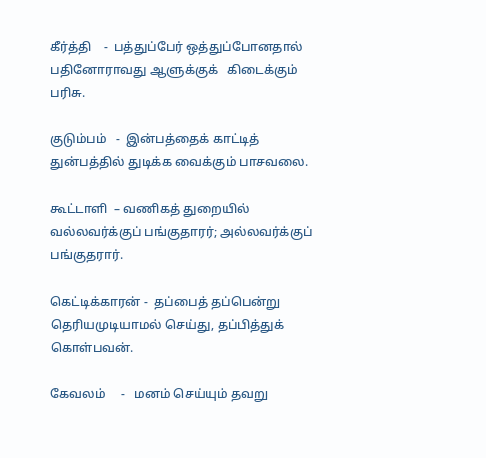கீர்த்தி    -  பத்துப்பேர் ஒத்துப்போனதால் பதினோராவது ஆளுக்குக்   கிடைக்கும் பரிசு.

குடும்பம்   -  இன்பத்தைக் காட்டித் துன்பத்தில் துடிக்க வைக்கும் பாசவலை.

கூட்டாளி  – வணிகத் துறையில் வல்லவர்க்குப் பங்குதாரர்; அல்லவர்க்குப்   பங்குதரார்.

கெட்டிக்காரன் -  தப்பைத் தப்பென்று தெரியமுடியாமல் செய்து, தப்பித்துக் கொள்பவன்.

கேவலம்     -   மனம் செய்யும் தவறு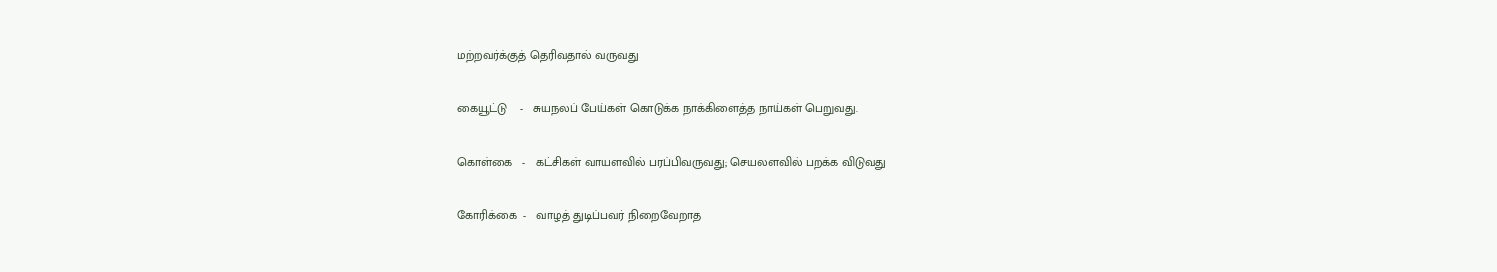மற்றவர்க்குத் தெரிவதால் வருவது

கையூட்டு    -   சுயநலப் பேய்கள் கொடுக்க நாக்கிளைத்த நாய்கள் பெறுவது.

கொள்கை   -   கட்சிகள் வாயளவில் பரப்பிவருவது; செயலளவில் பறக்க விடுவது

கோரிக்கை  -   வாழத் துடிப்பவர் நிறைவேறாத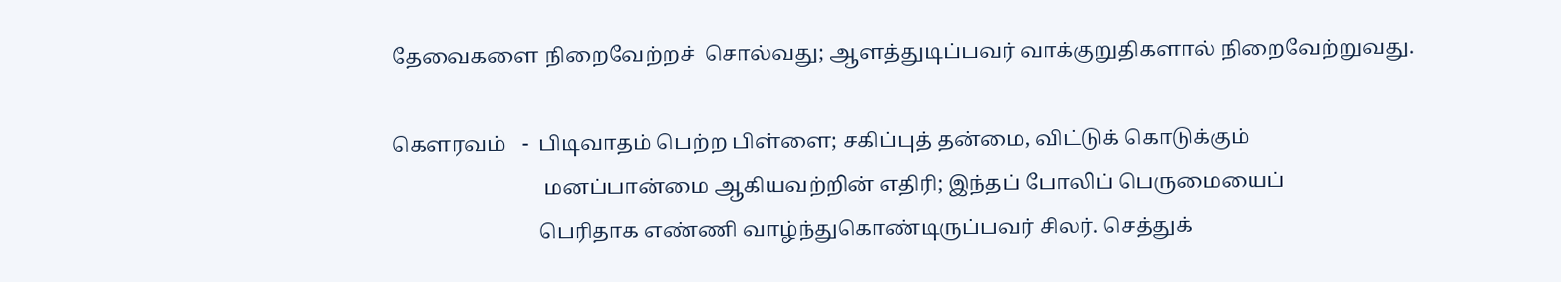தேவைகளை நிறைவேற்றச்  சொல்வது; ஆளத்துடிப்பவர் வாக்குறுதிகளால் நிறைவேற்றுவது.

கெளரவம்   -  பிடிவாதம் பெற்ற பிள்ளை; சகிப்புத் தன்மை, விட்டுக் கொடுக்கும்
                             மனப்பான்மை ஆகியவற்றின் எதிரி; இந்தப் போலிப் பெருமையைப்
                            பெரிதாக எண்ணி வாழ்ந்துகொண்டிருப்பவர் சிலர். செத்துக்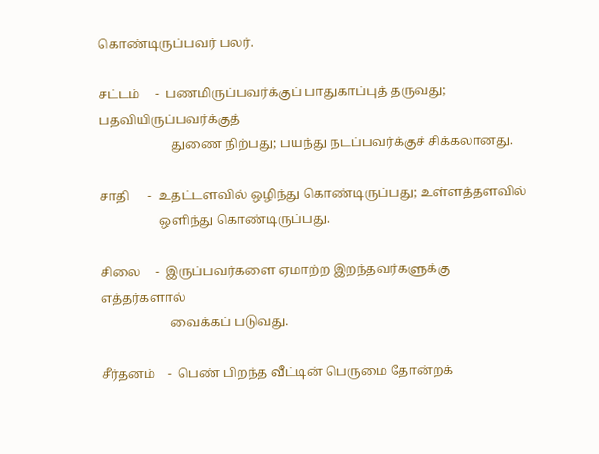கொண்டிருப்பவர் பலர்.

சட்டம்     -  பணமிருப்பவர்க்குப் பாதுகாப்புத் தருவது; பதவியிருப்பவர்க்குத்
                       துணை நிற்பது; பயந்து நடப்பவர்க்குச் சிக்கலானது.

சாதி      -  உதட்டளவில் ஒழிந்து கொண்டிருப்பது; உள்ளத்தளவில்
                   ஒளிந்து கொண்டிருப்பது.

சிலை     -  இருப்பவர்களை ஏமாற்ற இறந்தவர்களுக்கு எத்தர்களால்
                      வைக்கப் படுவது.

சீர்தனம்    -  பெண் பிறந்த வீட்டின் பெருமை தோன்றக்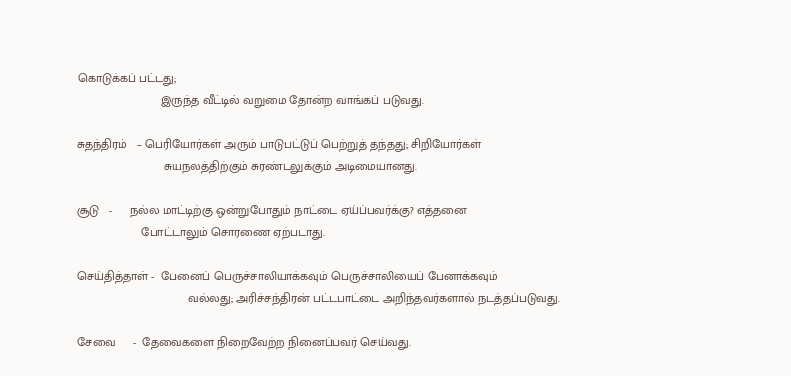கொடுக்கப் பட்டது;
                         இருந்த வீட்டில் வறுமை தோன்ற வாங்கப் படுவது.

சுதந்திரம்   – பெரியோர்கள் அரும் பாடுபட்டுப் பெற்றுத் தந்தது; சிறியோர்கள்
                          சுயநலத்திற்கும் சுரண்டலுக்கும் அடிமையானது.

சூடு   -     நல்ல மாட்டிற்கு ஒன்றுபோதும் நாட்டை ஏய்ப்பவர்க்கு? எத்தனை
                   போட்டாலும் சொரணை ஏற்படாது.

செய்தித்தாள் -  பேனைப் பெருச்சாலியாக்கவும் பெருச்சாலியைப் பேனாக்கவும்
                                 வல்லது; அரிச்சந்திரன் பட்டபாட்டை அறிந்தவர்களால் நடத்தப்படுவது.

சேவை     -  தேவைகளை நிறைவேற்ற நினைப்பவர் செய்வது.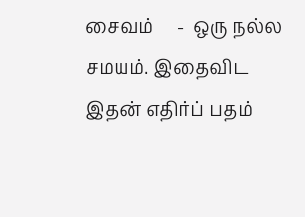சைவம்     -  ஒரு நல்ல சமயம். இதைவிட இதன் எதிர்ப் பதம்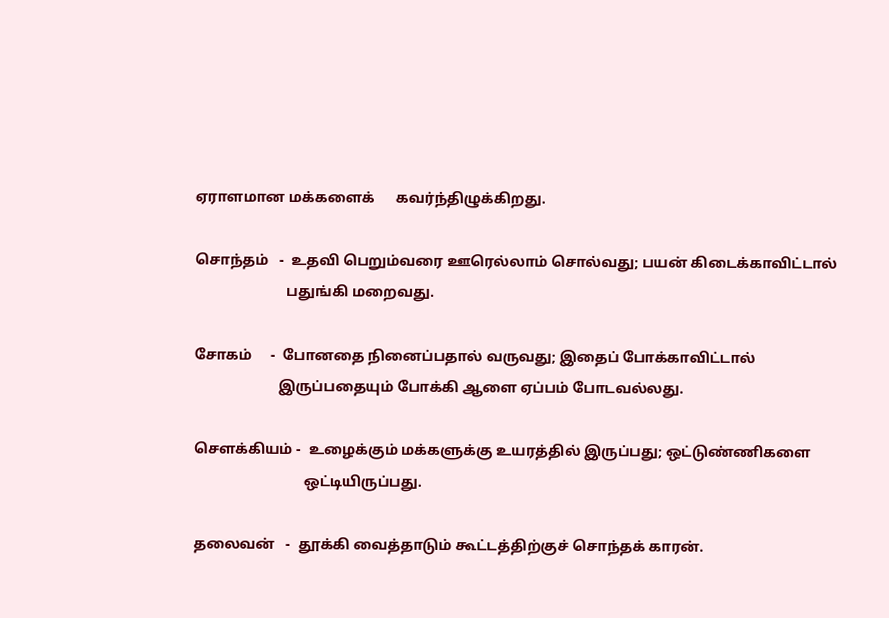ஏராளமான மக்களைக்      கவர்ந்திழுக்கிறது.

சொந்தம்   -  உதவி பெறும்வரை ஊரெல்லாம் சொல்வது; பயன் கிடைக்காவிட்டால்
                         பதுங்கி மறைவது.

சோகம்     -  போனதை நினைப்பதால் வருவது; இதைப் போக்காவிட்டால்
                       இருப்பதையும் போக்கி ஆளை ஏப்பம் போடவல்லது.

செளக்கியம் -  உழைக்கும் மக்களுக்கு உயரத்தில் இருப்பது; ஒட்டுண்ணிகளை
                              ஒட்டியிருப்பது.

தலைவன்   -  தூக்கி வைத்தாடும் கூட்டத்திற்குச் சொந்தக் காரன்.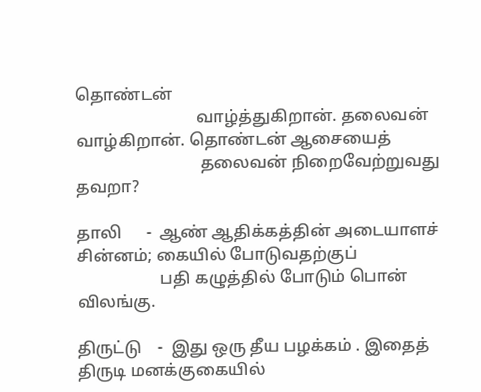தொண்டன்
                             வாழ்த்துகிறான். தலைவன் வாழ்கிறான். தொண்டன் ஆசையைத்
                              தலைவன் நிறைவேற்றுவது தவறா?

தாலி      -  ஆண் ஆதிக்கத்தின் அடையாளச் சின்னம்; கையில் போடுவதற்குப்
                    பதி கழுத்தில் போடும் பொன் விலங்கு.

திருட்டு    -  இது ஒரு தீய பழக்கம் . இதைத் திருடி மனக்குகையில்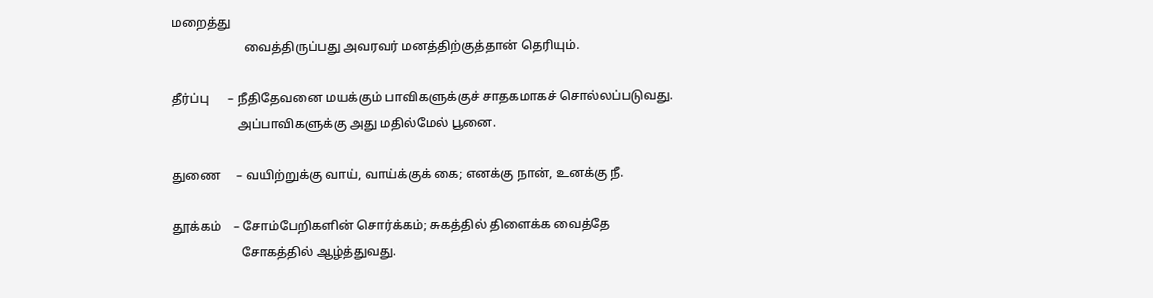மறைத்து
                       வைத்திருப்பது அவரவர் மனத்திற்குத்தான் தெரியும்.

தீர்ப்பு      – நீதிதேவனை மயக்கும் பாவிகளுக்குச் சாதகமாகச் சொல்லப்படுவது.
                     அப்பாவிகளுக்கு அது மதில்மேல் பூனை.

துணை     – வயிற்றுக்கு வாய், வாய்க்குக் கை; எனக்கு நான், உனக்கு நீ.

தூக்கம்    – சோம்பேறிகளின் சொர்க்கம்; சுகத்தில் திளைக்க வைத்தே
                      சோகத்தில் ஆழ்த்துவது.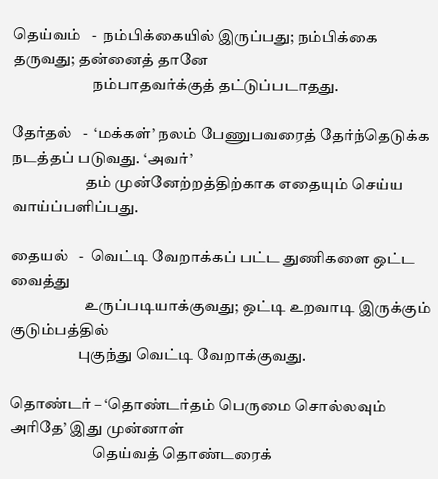தெய்வம்   -  நம்பிக்கையில் இருப்பது; நம்பிக்கை தருவது; தன்னைத் தானே
                          நம்பாதவர்க்குத் தட்டுப்படாதது.

தேர்தல்   -  ‘மக்கள்’ நலம் பேணுபவரைத் தேர்ந்தெடுக்க நடத்தப் படுவது. ‘அவர்’
                        தம் முன்னேற்றத்திற்காக எதையும் செய்ய வாய்ப்பளிப்பது.

தையல்   -  வெட்டி வேறாக்கப் பட்ட துணிகளை ஒட்ட வைத்து
                        உருப்படியாக்குவது; ஒட்டி உறவாடி இருக்கும் குடும்பத்தில்
                      புகுந்து வெட்டி வேறாக்குவது.

தொண்டர் – ‘தொண்டர்தம் பெருமை சொல்லவும் அரிதே’ இது முன்னாள்
                           தெய்வத் தொண்டரைக்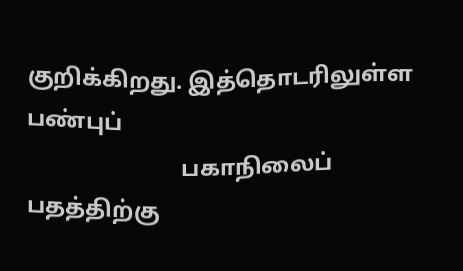குறிக்கிறது. இத்தொடரிலுள்ள பண்புப்
                           பகாநிலைப் பதத்திற்கு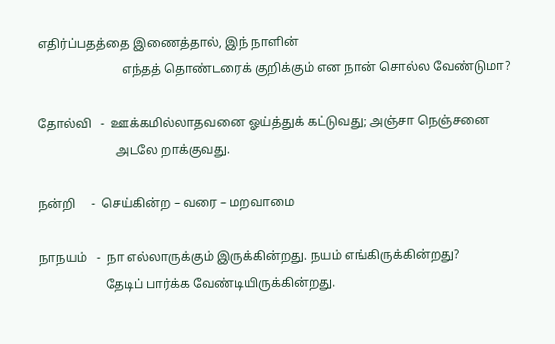எதிர்ப்பதத்தை இணைத்தால், இந் நாளின்
                           எந்தத் தொண்டரைக் குறிக்கும் என நான் சொல்ல வேண்டுமா?

தோல்வி   -  ஊக்கமில்லாதவனை ஓய்த்துக் கட்டுவது; அஞ்சா நெஞ்சனை
                         அடலே றாக்குவது.

நன்றி     -  செய்கின்ற – வரை – மறவாமை

நாநயம்   -  நா எல்லாருக்கும் இருக்கின்றது. நயம் எங்கிருக்கின்றது?
                     தேடிப் பார்க்க வேண்டியிருக்கின்றது.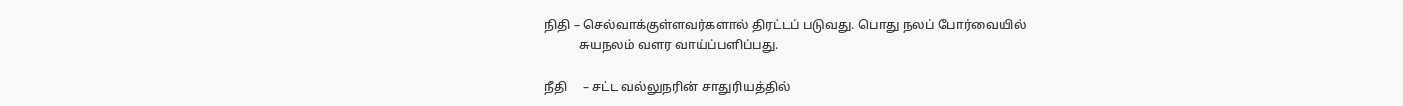நிதி – செல்வாக்குள்ளவர்களால் திரட்டப் படுவது. பொது நலப் போர்வையில்
           சுயநலம் வளர வாய்ப்பளிப்பது.

நீதி     – சட்ட வல்லுநரின் சாதுரியத்தில்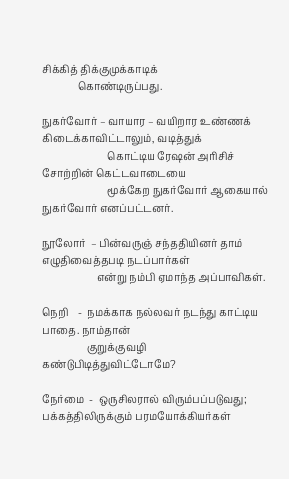சிக்கித் திக்குமுக்காடிக்
              கொண்டிருப்பது.

நுகர்வோர் – வாயார – வயிறார உண்ணக் கிடைக்காவிட்டாலும், வடித்துக்
                          கொட்டிய ரேஷன் அரிசிச் சோற்றின் கெட்டவாடையை
                          மூக்கேற நுகர்வோர் ஆகையால் நுகர்வோர் எனப்பட்டனர்.

நூலோர்  – பின்வருஞ் சந்ததியினர் தாம் எழுதிவைத்தபடி நடப்பார்கள்
                      என்று நம்பி ஏமாந்த அப்பாவிகள்.

நெறி    -  நமக்காக நல்லவர் நடந்து காட்டிய பாதை. நாம்தான்
                  குறுக்குவழி கண்டுபிடித்துவிட்டோமே?

நேர்மை  -  ஒருசிலரால் விரும்பப்படுவது; பக்கத்திலிருக்கும் பரமயோக்கியர்கள்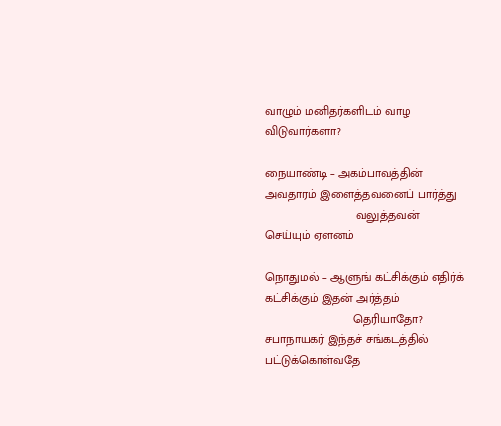வாழும் மனிதர்களிடம் வாழ விடுவார்களா?

நையாண்டி – அகம்பாவத்தின் அவதாரம் இளைத்தவனைப் பார்த்து
                           வலுத்தவன் செய்யும் ஏளனம்

நொதுமல் – ஆளுங் கட்சிக்கும் எதிர்க் கட்சிக்கும் இதன் அர்த்தம்
                          தெரியாதோ? சபாநாயகர் இந்தச் சங்கடத்தில்  பட்டுக்கொள்வதே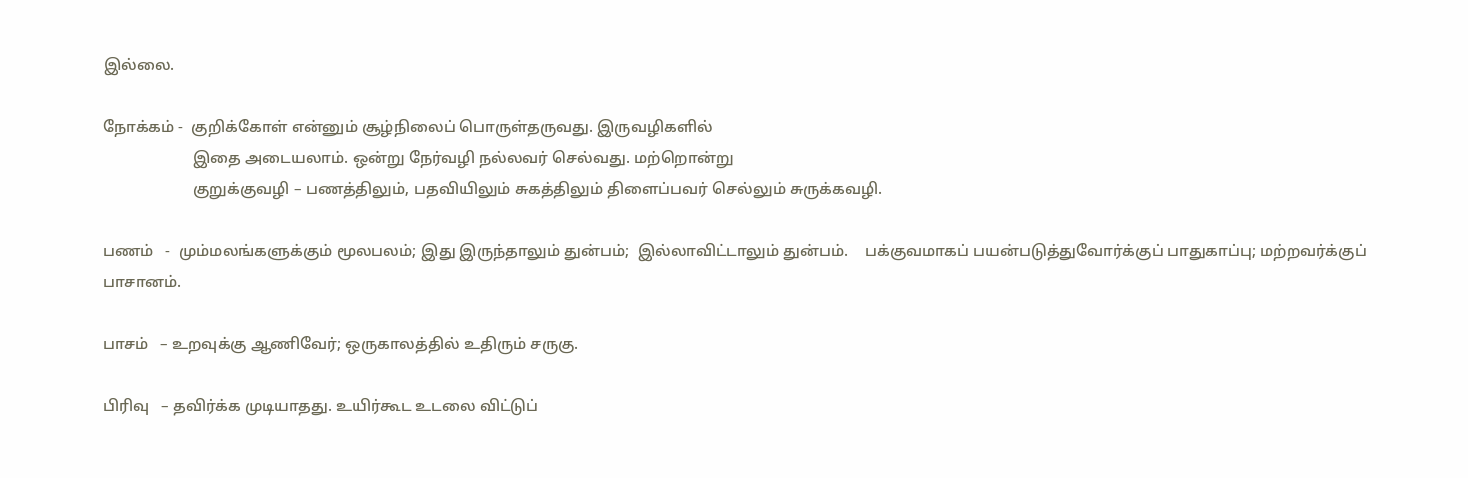இல்லை.

நோக்கம் -  குறிக்கோள் என்னும் சூழ்நிலைப் பொருள்தருவது. இருவழிகளில்
                       இதை அடையலாம். ஒன்று நேர்வழி நல்லவர் செல்வது. மற்றொன்று
                       குறுக்குவழி – பணத்திலும், பதவியிலும் சுகத்திலும் திளைப்பவர் செல்லும் சுருக்கவழி.

பணம்   -  மும்மலங்களுக்கும் மூலபலம்; இது இருந்தாலும் துன்பம்;  இல்லாவிட்டாலும் துன்பம்.    பக்குவமாகப் பயன்படுத்துவோர்க்குப் பாதுகாப்பு; மற்றவர்க்குப் பாசானம்.

பாசம்   – உறவுக்கு ஆணிவேர்; ஒருகாலத்தில் உதிரும் சருகு.

பிரிவு   – தவிர்க்க முடியாதது. உயிர்கூட உடலை விட்டுப்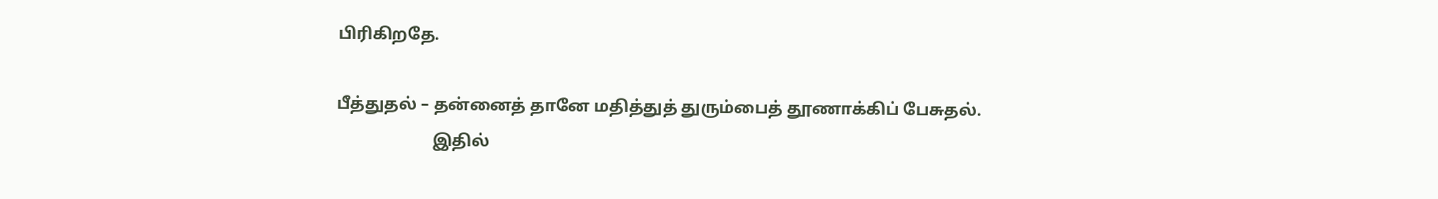பிரிகிறதே.

பீத்துதல் – தன்னைத் தானே மதித்துத் துரும்பைத் தூணாக்கிப் பேசுதல்.
                       இதில்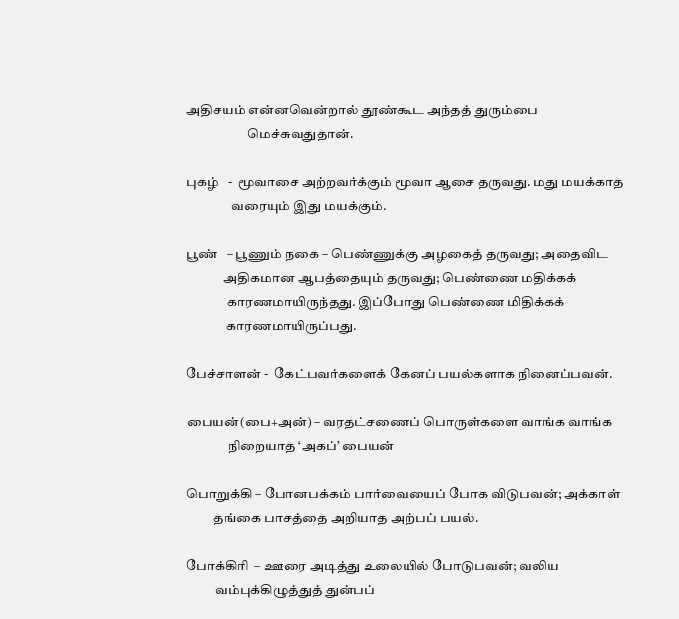அதிசயம் என்னவென்றால் தூண்கூட அந்தத் துரும்பை
                       மெச்சுவதுதான்.

புகழ்   -  மூவாசை அற்றவர்க்கும் மூவா ஆசை தருவது. மது மயக்காத
                 வரையும் இது மயக்கும்.

பூண்   – பூணும் நகை – பெண்ணுக்கு அழகைத் தருவது; அதைவிட
              அதிகமான ஆபத்தையும் தருவது; பெண்ணை மதிக்கக்
               காரணமாயிருந்தது. இப்போது பெண்ணை மிதிக்கக்
               காரணமாயிருப்பது.

பேச்சாளன் -  கேட்பவர்களைக் கேனப் பயல்களாக நினைப்பவன்.

பையன்(பை+அன்) – வரதட்சணைப் பொருள்களை வாங்க வாங்க
                நிறையாத ‘அகப்’ பையன்

பொறுக்கி – போனபக்கம் பார்வையைப் போக விடுபவன்; அக்காள்
          தங்கை பாசத்தை அறியாத அற்பப் பயல்.

போக்கிரி  – ஊரை அடித்து உலையில் போடுபவன்; வலிய
           வம்புக்கிழுத்துத் துன்பப்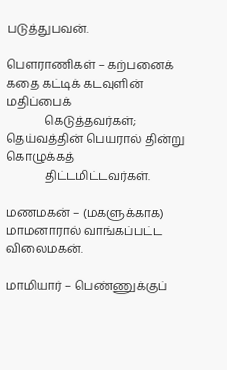படுத்துபவன்.

பெளராணிகள் – கற்பனைக் கதை கட்டிக் கடவுளின் மதிப்பைக்
             கெடுத்தவர்கள்; தெய்வத்தின் பெயரால் தின்று கொழுக்கத்
             திட்டமிட்டவர்கள்.

மணமகன் – (மகளுக்காக) மாமனாரால் வாங்கப்பட்ட விலைமகன்.

மாமியார் – பெண்ணுக்குப்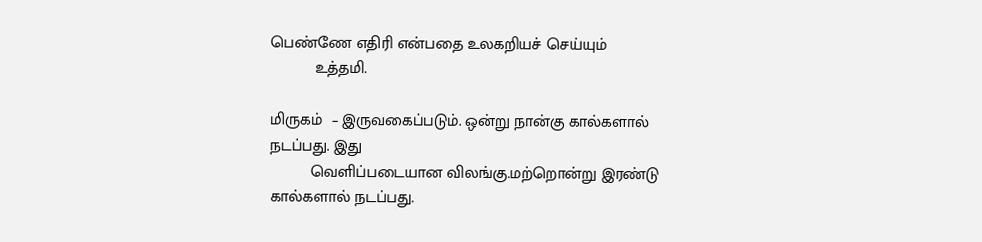பெண்ணே எதிரி என்பதை உலகறியச் செய்யும்
          உத்தமி.

மிருகம்  – இருவகைப்படும். ஒன்று நான்கு கால்களால் நடப்பது. இது
         வெளிப்படையான விலங்கு.மற்றொன்று இரண்டு கால்களால் நடப்பது.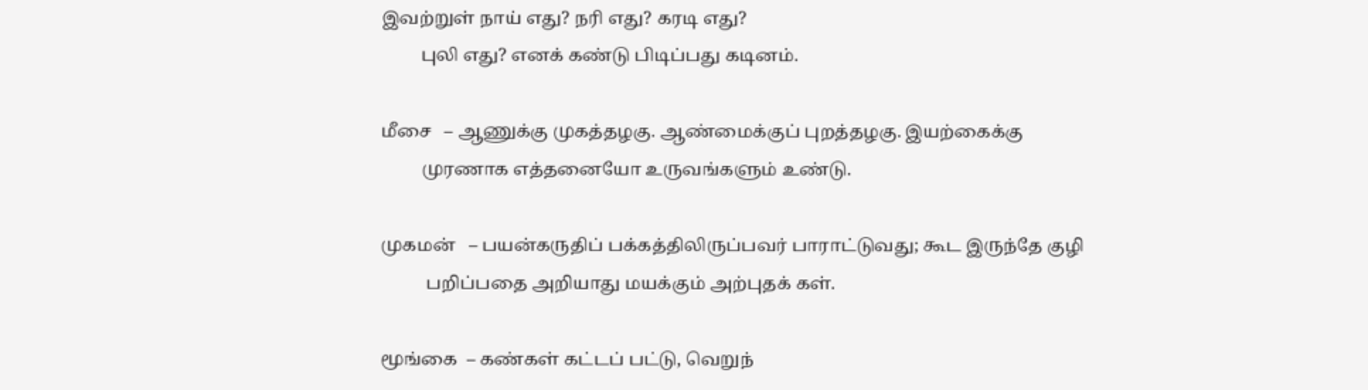இவற்றுள் நாய் எது? நரி எது? கரடி எது?
         புலி எது? எனக் கண்டு பிடிப்பது கடினம்.

மீசை   – ஆணுக்கு முகத்தழகு. ஆண்மைக்குப் புறத்தழகு. இயற்கைக்கு
         முரணாக எத்தனையோ உருவங்களும் உண்டு.

முகமன்   – பயன்கருதிப் பக்கத்திலிருப்பவர் பாராட்டுவது; கூட இருந்தே குழி
          பறிப்பதை அறியாது மயக்கும் அற்புதக் கள்.

மூங்கை  – கண்கள் கட்டப் பட்டு, வெறுந்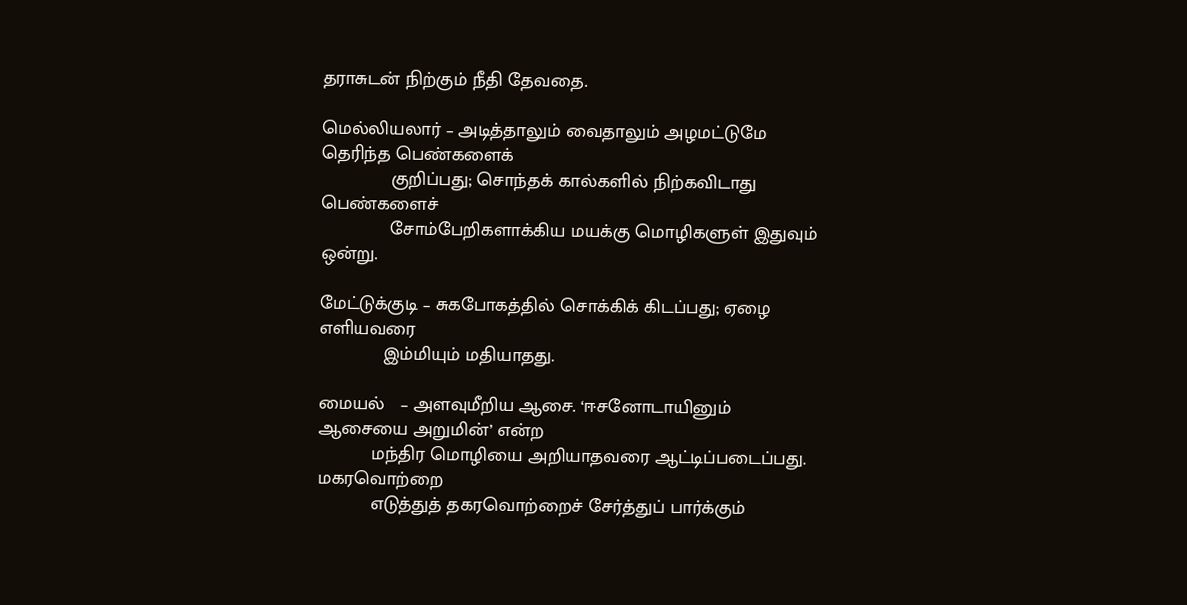தராசுடன் நிற்கும் நீதி தேவதை.

மெல்லியலார் – அடித்தாலும் வைதாலும் அழமட்டுமே தெரிந்த பெண்களைக்
             குறிப்பது; சொந்தக் கால்களில் நிற்கவிடாது பெண்களைச்
             சோம்பேறிகளாக்கிய மயக்கு மொழிகளுள் இதுவும் ஒன்று.

மேட்டுக்குடி – சுகபோகத்தில் சொக்கிக் கிடப்பது; ஏழை எளியவரை
            இம்மியும் மதியாதது.

மையல்   – அளவுமீறிய ஆசை. ‘ஈசனோடாயினும் ஆசையை அறுமின்’ என்ற
          மந்திர மொழியை அறியாதவரை ஆட்டிப்படைப்பது. மகரவொற்றை
          எடுத்துத் தகரவொற்றைச் சேர்த்துப் பார்க்கும்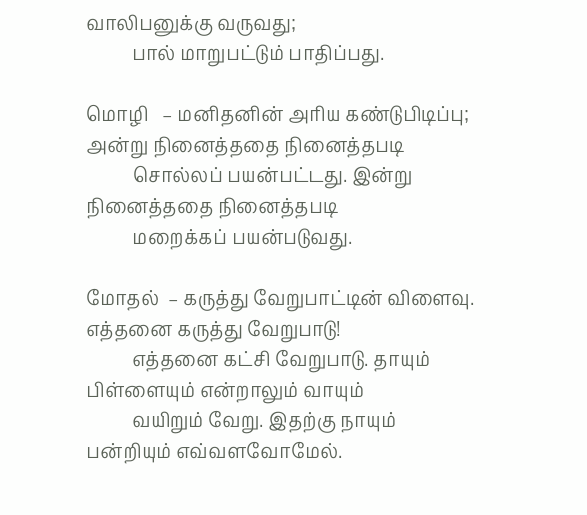வாலிபனுக்கு வருவது;
          பால் மாறுபட்டும் பாதிப்பது.

மொழி   – மனிதனின் அரிய கண்டுபிடிப்பு; அன்று நினைத்ததை நினைத்தபடி
          சொல்லப் பயன்பட்டது. இன்று நினைத்ததை நினைத்தபடி
          மறைக்கப் பயன்படுவது.

மோதல்  – கருத்து வேறுபாட்டின் விளைவு. எத்தனை கருத்து வேறுபாடு!
          எத்தனை கட்சி வேறுபாடு. தாயும் பிள்ளையும் என்றாலும் வாயும்
          வயிறும் வேறு. இதற்கு நாயும் பன்றியும் எவ்வளவோமேல்.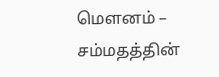மெளனம் – சம்மதத்தின்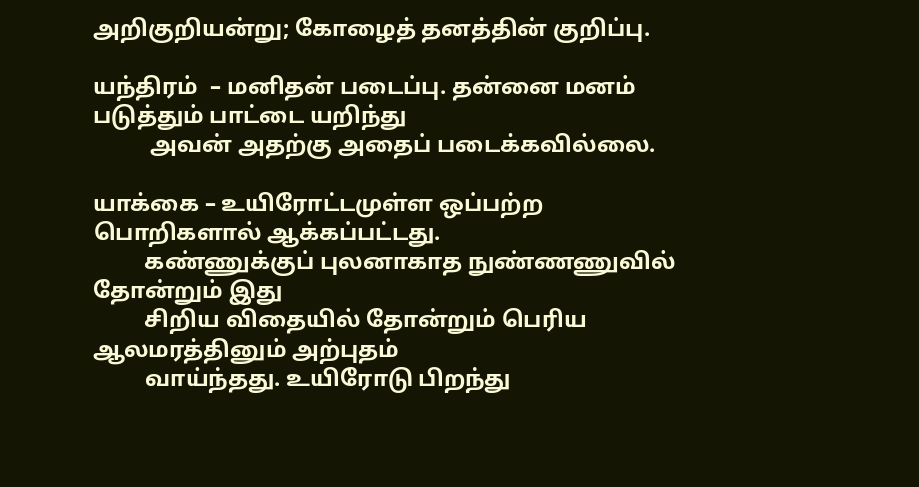அறிகுறியன்று; கோழைத் தனத்தின் குறிப்பு.

யந்திரம்  – மனிதன் படைப்பு. தன்னை மனம் படுத்தும் பாட்டை யறிந்து
          அவன் அதற்கு அதைப் படைக்கவில்லை.

யாக்கை – உயிரோட்டமுள்ள ஒப்பற்ற பொறிகளால் ஆக்கப்பட்டது.
         கண்ணுக்குப் புலனாகாத நுண்ணணுவில் தோன்றும் இது
         சிறிய விதையில் தோன்றும் பெரிய ஆலமரத்தினும் அற்புதம்
         வாய்ந்தது. உயிரோடு பிறந்து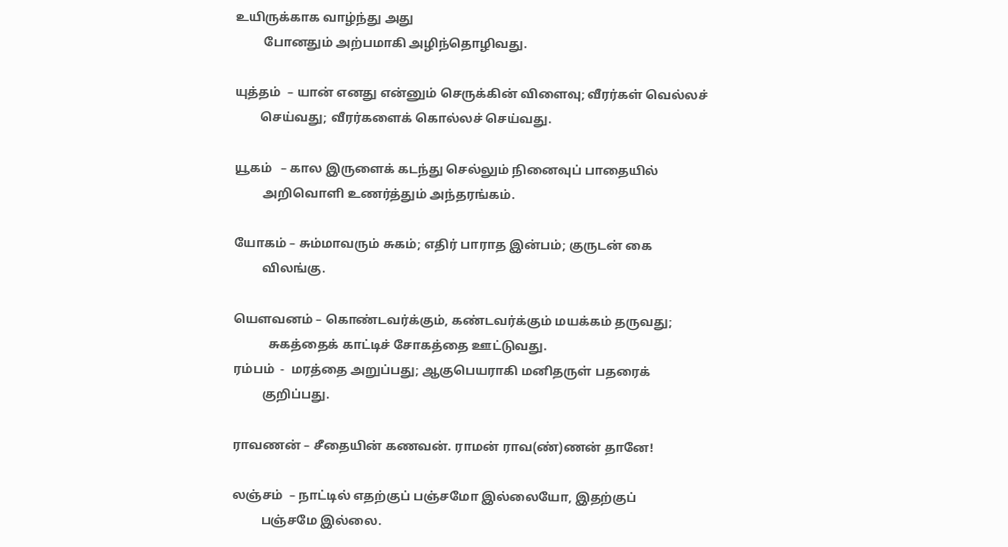உயிருக்காக வாழ்ந்து அது
         போனதும் அற்பமாகி அழிந்தொழிவது.

யுத்தம்  – யான் எனது என்னும் செருக்கின் விளைவு; வீரர்கள் வெல்லச்
        செய்வது; வீரர்களைக் கொல்லச் செய்வது.

யூகம்   – கால இருளைக் கடந்து செல்லும் நினைவுப் பாதையில்
         அறிவொளி உணர்த்தும் அந்தரங்கம்.

யோகம் – சும்மாவரும் சுகம்; எதிர் பாராத இன்பம்; குருடன் கை
         விலங்கு.

யெளவனம் – கொண்டவர்க்கும், கண்டவர்க்கும் மயக்கம் தருவது;
           சுகத்தைக் காட்டிச் சோகத்தை ஊட்டுவது.
ரம்பம்  -  மரத்தை அறுப்பது; ஆகுபெயராகி மனிதருள் பதரைக்
         குறிப்பது.

ராவணன் – சீதையின் கணவன். ராமன் ராவ(ண்)ணன் தானே!

லஞ்சம்  – நாட்டில் எதற்குப் பஞ்சமோ இல்லையோ, இதற்குப்
         பஞ்சமே இல்லை.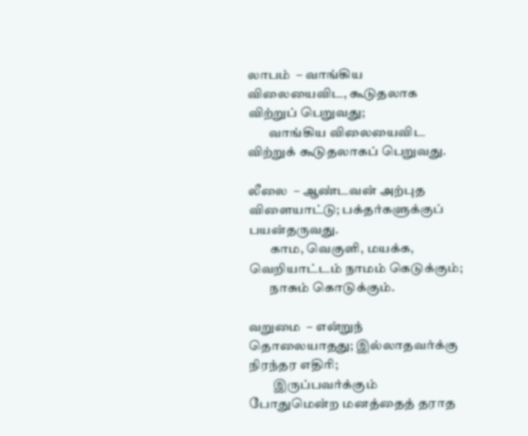லாபம்  – வாங்கிய விலையைவிட, கூடுதலாக விற்றுப் பெறுவது;
        வாங்கிய விலையைவிட விற்றுக் கூடுதலாகப் பெறுவது.

லீலை  – ஆண்டவன் அற்புத விளையாட்டு; பக்தர்களுக்குப் பயன்தருவது.
        காம, வெகுளி, மயக்க,  வெறியாட்டம் நாமம் கெடுக்கும்;
        நாசும் கொடுக்கும்.

வறுமை  – என்றுந் தொலையாதது; இல்லாதவர்க்கு நிரந்தர எதிரி;
         இருப்பவர்க்கும் போதுமென்ற மனத்தைத் தராத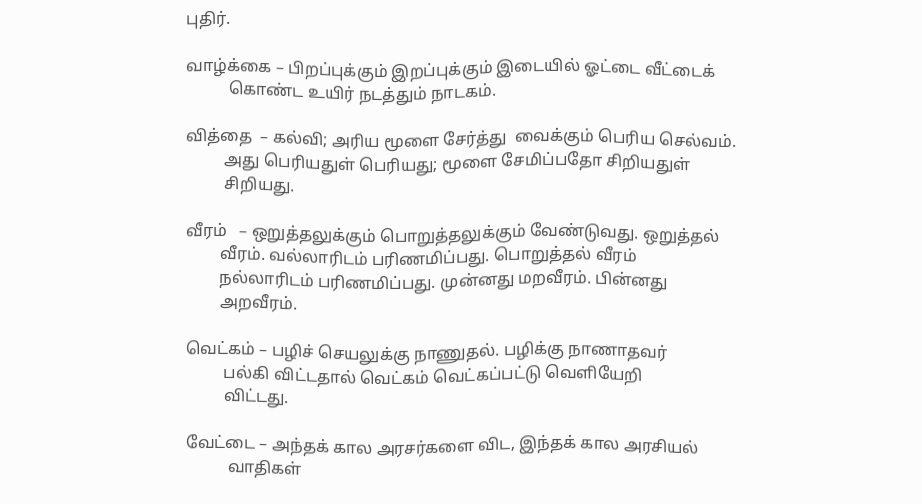புதிர்.

வாழ்க்கை – பிறப்புக்கும் இறப்புக்கும் இடையில் ஓட்டை வீட்டைக்
          கொண்ட உயிர் நடத்தும் நாடகம்.

வித்தை  – கல்வி; அரிய மூளை சேர்த்து  வைக்கும் பெரிய செல்வம்.
         அது பெரியதுள் பெரியது; மூளை சேமிப்பதோ சிறியதுள்
         சிறியது.

வீரம்   – ஒறுத்தலுக்கும் பொறுத்தலுக்கும் வேண்டுவது. ஒறுத்தல்
        வீரம். வல்லாரிடம் பரிணமிப்பது. பொறுத்தல் வீரம்
        நல்லாரிடம் பரிணமிப்பது. முன்னது மறவீரம். பின்னது
        அறவீரம்.

வெட்கம் – பழிச் செயலுக்கு நாணுதல். பழிக்கு நாணாதவர்
         பல்கி விட்டதால் வெட்கம் வெட்கப்பட்டு வெளியேறி
         விட்டது.

வேட்டை – அந்தக் கால அரசர்களை விட, இந்தக் கால அரசியல்
          வாதிகள்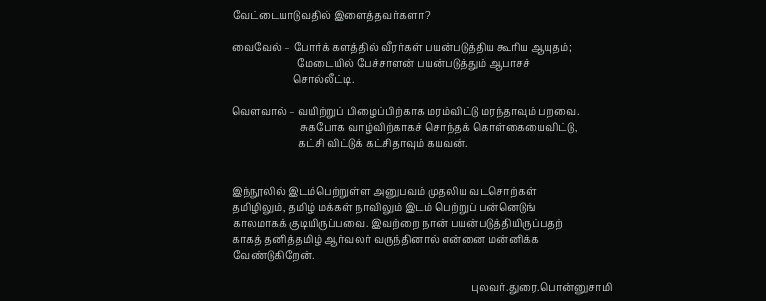வேட்டையாடுவதில் இளைத்தவர்களா?

வைவேல் – போர்க் களத்தில் வீரர்கள் பயன்படுத்திய கூரிய ஆயுதம்;
                          மேடையில் பேச்சாளன் பயன்படுத்தும் ஆபாசச்
                        சொல்லீட்டி.

வெளவால் – வயிற்றுப் பிழைப்பிற்காக மரம்விட்டு மரந்தாவும் பறவை.
                           சுகபோக வாழ்விற்காகச் சொந்தக் கொள்கையைவிட்டு,
                          கட்சி விட்டுக் கட்சிதாவும் கயவன்.


இந்நூலில் இடம்பெற்றுள்ள அனுபவம் முதலிய வடசொற்கள்
தமிழிலும், தமிழ் மக்கள் நாவிலும் இடம் பெற்றுப் பன்னெடுங்
காலமாகக் குடியிருப்பவை. இவற்றை நான் பயன்படுத்தியிருப்பதற்
காகத் தனித்தமிழ் ஆர்வலர் வருந்தினால் என்னை மன்னிக்க
வேண்டுகிறேன்.

                                                                                               புலவர்.துரை.பொன்னுசாமி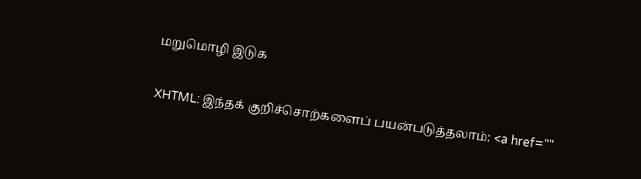மறுமொழி இடுக

XHTML: இந்தக் குறிச்சொற்களைப் பயன்படுத்தலாம்: <a href=""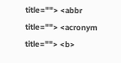title=""> <abbr title=""> <acronym title=""> <b>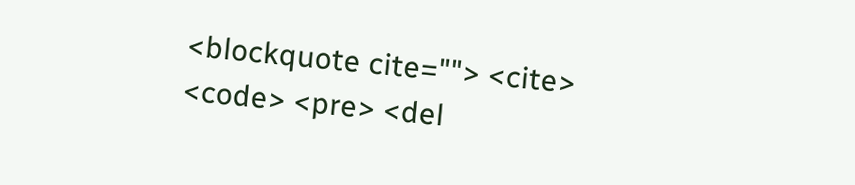<blockquote cite=""> <cite> <code> <pre> <del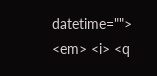datetime=""> <em> <i> <q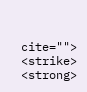cite=""> <strike> <strong>